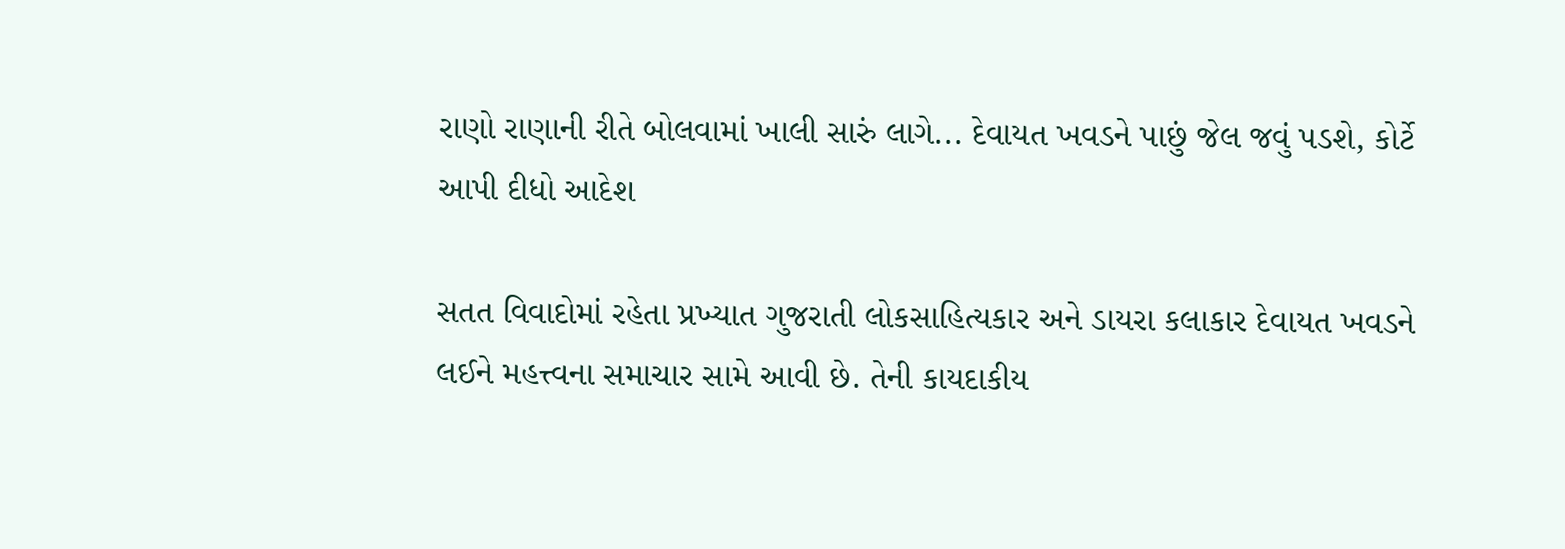રાણો રાણાની રીતે બોલવામાં ખાલી સારું લાગે... દેવાયત ખવડને પાછું જેલ જવું પડશે, કોર્ટે આપી દીધો આદેશ

સતત વિવાદોમાં રહેતા પ્રખ્યાત ગુજરાતી લોકસાહિત્યકાર અને ડાયરા કલાકાર દેવાયત ખવડને લઈને મહત્ત્વના સમાચાર સામે આવી છે. તેની કાયદાકીય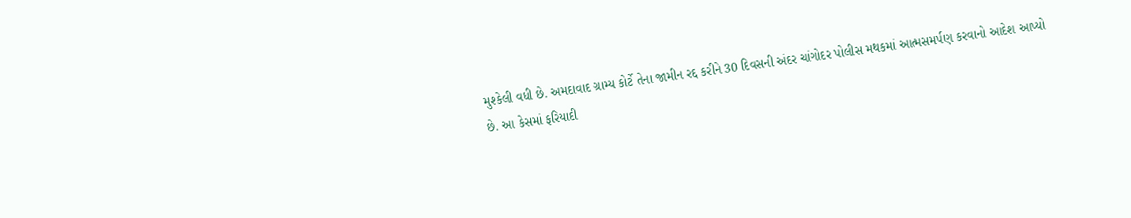મુશ્કેલી વધી છે. અમદાવાદ ગ્રામ્ય કોર્ટે તેના જામીન રદ્દ કરીને 30 દિવસની અંદર ચાંગોદર પોલીસ મથકમાં આત્મસમર્પણ કરવાનો આદેશ આપ્યો છે. આ કેસમાં ફરિયાદી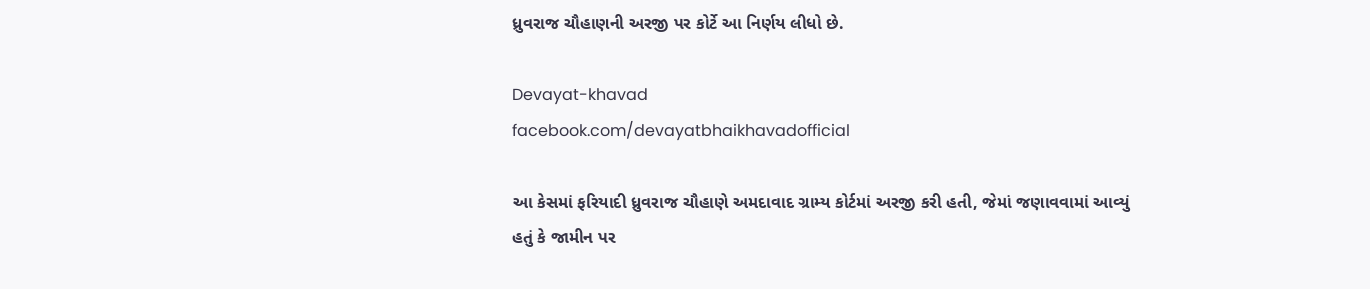ધ્રુવરાજ ચૌહાણની અરજી પર કોર્ટે આ નિર્ણય લીધો છે.

Devayat-khavad
facebook.com/devayatbhaikhavadofficial

આ કેસમાં ફરિયાદી ધ્રુવરાજ ચૌહાણે અમદાવાદ ગ્રામ્ય કોર્ટમાં અરજી કરી હતી, જેમાં જણાવવામાં આવ્યું હતું કે જામીન પર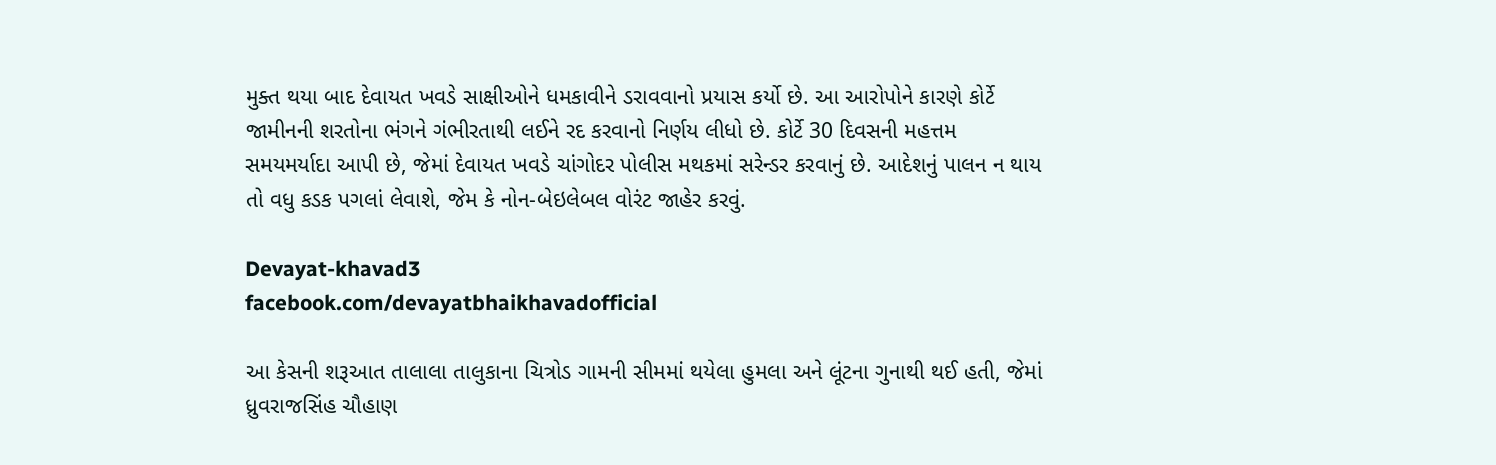મુક્ત થયા બાદ દેવાયત ખવડે સાક્ષીઓને ધમકાવીને ડરાવવાનો પ્રયાસ કર્યો છે. આ આરોપોને કારણે કોર્ટે જામીનની શરતોના ભંગને ગંભીરતાથી લઈને રદ કરવાનો નિર્ણય લીધો છે. કોર્ટે 30 દિવસની મહત્તમ સમયમર્યાદા આપી છે, જેમાં દેવાયત ખવડે ચાંગોદર પોલીસ મથકમાં સરેન્ડર કરવાનું છે. આદેશનું પાલન ન થાય તો વધુ કડક પગલાં લેવાશે, જેમ કે નોન-બેઇલેબલ વોરંટ જાહેર કરવું.

Devayat-khavad3
facebook.com/devayatbhaikhavadofficial

આ કેસની શરૂઆત તાલાલા તાલુકાના ચિત્રોડ ગામની સીમમાં થયેલા હુમલા અને લૂંટના ગુનાથી થઈ હતી, જેમાં ધ્રુવરાજસિંહ ચૌહાણ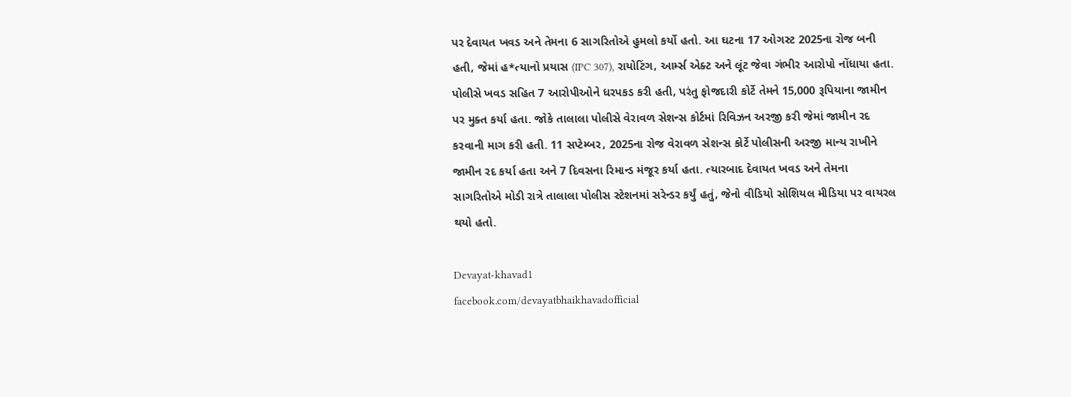પર દેવાયત ખવડ અને તેમના 6 સાગરિતોએ હુમલો કર્યો હતો. આ ઘટના 17 ઓગસ્ટ 2025ના રોજ બની હતી, જેમાં હ*ત્યાનો પ્રયાસ (IPC 307), રાયોટિંગ, આર્મ્સ એક્ટ અને લૂંટ જેવા ગંભીર આરોપો નોંધાયા હતા. પોલીસે ખવડ સહિત 7 આરોપીઓને ધરપકડ કરી હતી, પરંતુ ફોજદારી કોર્ટે તેમને 15,000 રૂપિયાના જામીન પર મુક્ત કર્યા હતા. જોકે તાલાલા પોલીસે વેરાવળ સેશન્સ કોર્ટમાં રિવિઝન અરજી કરી જેમાં જામીન રદ કરવાની માગ કરી હતી. 11 સપ્ટેમ્બર, 2025ના રોજ વેરાવળ સેશન્સ કોર્ટે પોલીસની અરજી માન્ય રાખીને જામીન રદ કર્યા હતા અને 7 દિવસના રિમાન્ડ મંજૂર કર્યા હતા. ત્યારબાદ દેવાયત ખવડ અને તેમના સાગરિતોએ મોડી રાત્રે તાલાલા પોલીસ સ્ટેશનમાં સરેન્ડર કર્યું હતું, જેનો વીડિયો સોશિયલ મીડિયા પર વાયરલ થયો હતો.

Devayat-khavad1
facebook.com/devayatbhaikhavadofficial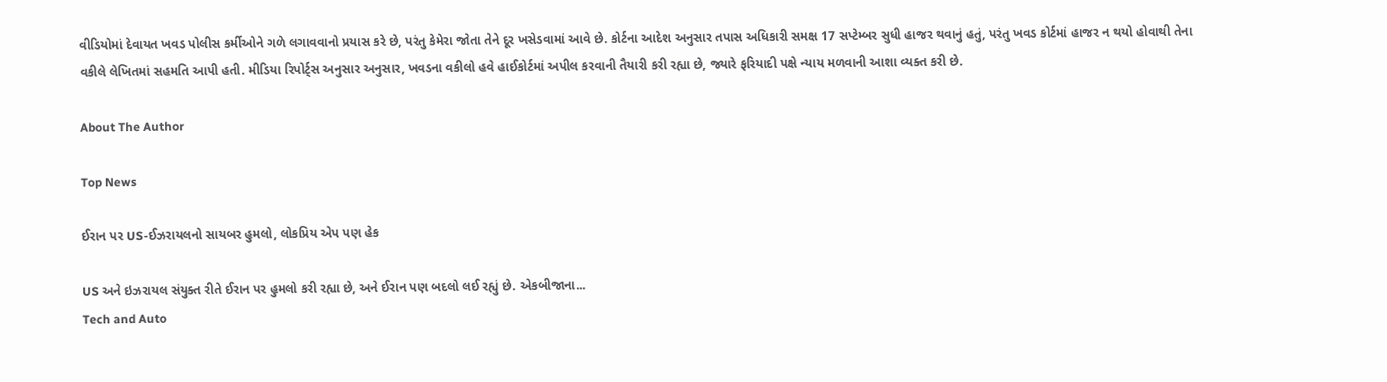વીડિયોમાં દેવાયત ખવડ પોલીસ કર્મીઓને ગળે લગાવવાનો પ્રયાસ કરે છે, પરંતુ કેમેરા જોતા તેને દૂર ખસેડવામાં આવે છે. કોર્ટના આદેશ અનુસાર તપાસ અધિકારી સમક્ષ 17 સપ્ટેમ્બર સુધી હાજર થવાનું હતું, પરંતુ ખવડ કોર્ટમાં હાજર ન થયો હોવાથી તેના વકીલે લેખિતમાં સહમતિ આપી હતી. મીડિયા રિપોર્ટ્સ અનુસાર અનુસાર, ખવડના વકીલો હવે હાઈકોર્ટમાં અપીલ કરવાની તૈયારી કરી રહ્યા છે, જ્યારે ફરિયાદી પક્ષે ન્યાય મળવાની આશા વ્યક્ત કરી છે.

About The Author

Top News

ઈરાન પર US-ઈઝરાયલનો સાયબર હુમલો, લોકપ્રિય એપ પણ હેક

US અને ઇઝરાયલ સંયુક્ત રીતે ઈરાન પર હુમલો કરી રહ્યા છે, અને ઈરાન પણ બદલો લઈ રહ્યું છે. એકબીજાના...
Tech and Auto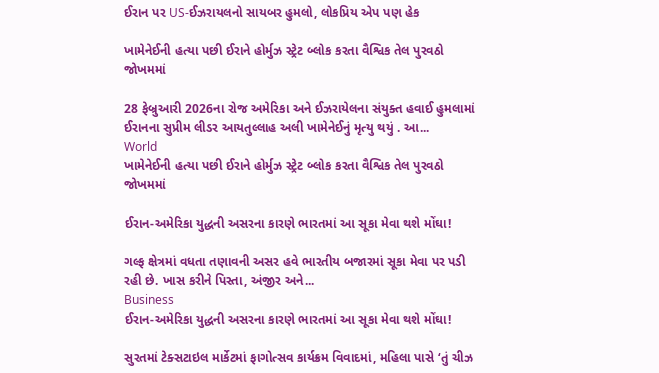ઈરાન પર US-ઈઝરાયલનો સાયબર હુમલો, લોકપ્રિય એપ પણ હેક

ખામેનેઈની હત્યા પછી ઈરાને હોર્મુઝ સ્ટ્રેટ બ્લોક કરતા વૈશ્વિક તેલ પુરવઠો જોખમમાં

28 ફેબ્રુઆરી 2026ના રોજ અમેરિકા અને ઈઝરાયેલના સંયુક્ત હવાઈ હુમલામાં ઈરાનના સુપ્રીમ લીડર આયતુલ્લાહ અલી ખામેનેઈનું મૃત્યુ થયું . આ...
World
ખામેનેઈની હત્યા પછી ઈરાને હોર્મુઝ સ્ટ્રેટ બ્લોક કરતા વૈશ્વિક તેલ પુરવઠો જોખમમાં

ઈરાન-અમેરિકા યુદ્ધની અસરના કારણે ભારતમાં આ સૂકા મેવા થશે મોંઘા!

ગલ્ફ ક્ષેત્રમાં વધતા તણાવની અસર હવે ભારતીય બજારમાં સૂકા મેવા પર પડી રહી છે. ખાસ કરીને પિસ્તા, અંજીર અને...
Business
ઈરાન-અમેરિકા યુદ્ધની અસરના કારણે ભારતમાં આ સૂકા મેવા થશે મોંઘા!

સુરતમાં ટેક્સટાઇલ માર્કેટમાં ફાગોત્સવ કાર્યક્રમ વિવાદમાં, મહિલા પાસે ‘તું ચીઝ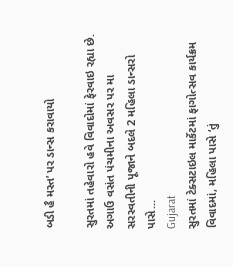બડી હૈ મસ્ત’ પર ડાન્સ કરાવાયો

સુરતમાં તહેવારો હવે વિવાદોમાં ફેરવાઇ રહ્યા છે. અગાઉ વસંત પંચમીના અવસર પર મા સરસ્વતીની પૂજાને બદલે 2 મહિલા ડાન્સરો પાસે...
Gujarat
સુરતમાં ટેક્સટાઇલ માર્કેટમાં ફાગોત્સવ કાર્યક્રમ વિવાદમાં, મહિલા પાસે ‘તું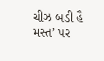ચીઝ બડી હૈ મસ્ત’ પર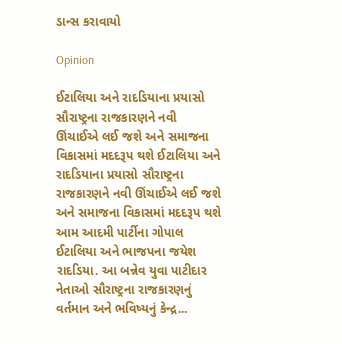ડાન્સ કરાવાયો

Opinion

ઈટાલિયા અને રાદડિયાના પ્રયાસો સૌરાષ્ટ્રના રાજકારણને નવી ઊંચાઈએ લઈ જશે અને સમાજના વિકાસમાં મદદરૂપ થશે ઈટાલિયા અને રાદડિયાના પ્રયાસો સૌરાષ્ટ્રના રાજકારણને નવી ઊંચાઈએ લઈ જશે અને સમાજના વિકાસમાં મદદરૂપ થશે
આમ આદમી પાર્ટીના ગોપાલ ઈટાલિયા અને ભાજપના જયેશ રાદડિયા. આ બન્નેવ યુવા પાટીદાર નેતાઓ સૌરાષ્ટ્રના રાજકારણનું વર્તમાન અને ભવિષ્યનું કેન્દ્ર...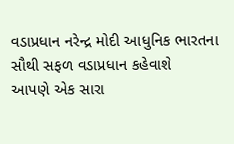વડાપ્રધાન નરેન્દ્ર મોદી આધુનિક ભારતના સૌથી સફળ વડાપ્રધાન કહેવાશે
આપણે એક સારા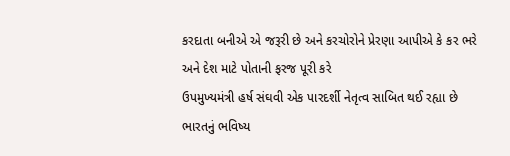કરદાતા બનીએ એ જરૂરી છે અને કરચોરોને પ્રેરણા આપીએ કે કર ભરે અને દેશ માટે પોતાની ફરજ પૂરી કરે
ઉપમુખ્યમંત્રી હર્ષ સંઘવી એક પારદર્શી નેતૃત્વ સાબિત થઈ રહ્યા છે
ભારતનું ભવિષ્ય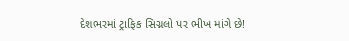દેશભરમાં ટ્રાફિક સિગ્નલો પર ભીખ માંગે છે!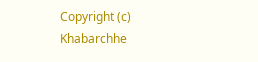Copyright (c) Khabarchhe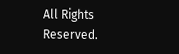All Rights Reserved.